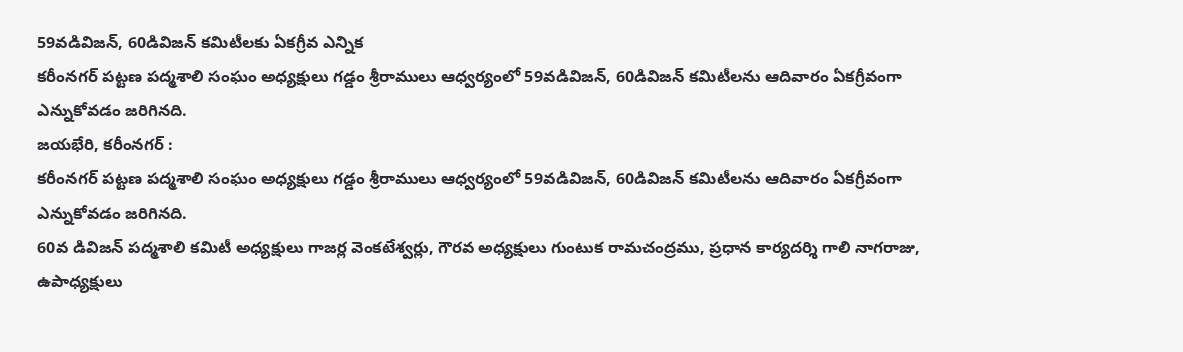59వడివిజన్, 60డివిజన్ కమిటీలకు ఏకగ్రీవ ఎన్నిక
కరీంనగర్ పట్టణ పద్మశాలి సంఘం అధ్యక్షులు గడ్డం శ్రీరాములు ఆధ్వర్యంలో 59వడివిజన్, 60డివిజన్ కమిటీలను ఆదివారం ఏకగ్రీవంగా ఎన్నుకోవడం జరిగినది.
జయభేరి, కరీంనగర్ :
కరీంనగర్ పట్టణ పద్మశాలి సంఘం అధ్యక్షులు గడ్డం శ్రీరాములు ఆధ్వర్యంలో 59వడివిజన్, 60డివిజన్ కమిటీలను ఆదివారం ఏకగ్రీవంగా ఎన్నుకోవడం జరిగినది.
60వ డివిజన్ పద్మశాలి కమిటీ అధ్యక్షులు గాజర్ల వెంకటేశ్వర్లు, గౌరవ అధ్యక్షులు గుంటుక రామచంద్రము, ప్రధాన కార్యదర్శి గాలి నాగరాజు, ఉపాధ్యక్షులు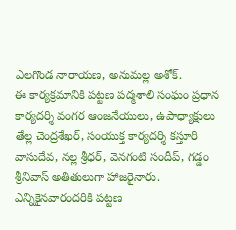ఎలగొండ నారాయణ, అనుమల్ల అశోక్.
ఈ కార్యక్రమానికి పట్టణ పద్మశాలి సంఘం ప్రధాన కార్యదర్శి వంగర ఆంజనేయులు, ఉపాధ్యాక్షులు తేల్ల చెంద్రశేఖర్, సంయుక్త కార్యదర్శి కస్తూరి వాసుదేవ, నల్ల శ్రీధర్, వెనగంటి సందీప్, గడ్డం శ్రీనివాస్ అతితులుగా హాజరైనారు. ఎన్నికైనవారందరికి పట్టణ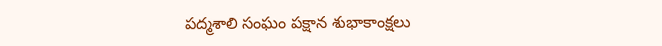పద్మశాలి సంఘం పక్షాన శుభాకాంక్షలు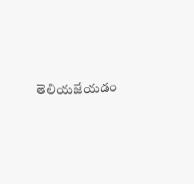తెలియజేయడం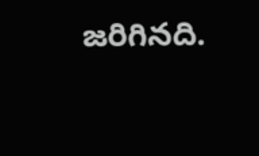జరిగినది.